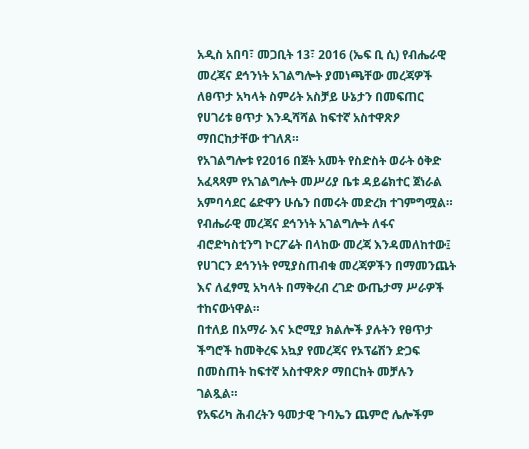አዲስ አበባ፣ መጋቢት 13፣ 2016 (ኤፍ ቢ ሲ) የብሔራዊ መረጃና ደኅንነት አገልግሎት ያመነጫቸው መረጃዎች ለፀጥታ አካላት ስምሪት አስቻይ ሁኔታን በመፍጠር የሀገሪቱ ፀጥታ እንዲሻሻል ከፍተኛ አስተዋጽዖ ማበርከታቸው ተገለጸ።
የአገልግሎቱ የ2016 በጀት አመት የስድስት ወራት ዕቅድ አፈጻጻም የአገልግሎት መሥሪያ ቤቱ ዳይሬክተር ጀነራል አምባሳደር ሬድዋን ሁሴን በመሩት መድረክ ተገምግሟል።
የብሔራዊ መረጃና ደኅንነት አገልግሎት ለፋና ብሮድካስቲንግ ኮርፖሬት በላከው መረጃ እንዳመለከተው፤ የሀገርን ደኅንነት የሚያስጠብቁ መረጃዎችን በማመንጨት እና ለፈፃሚ አካላት በማቅረብ ረገድ ውጤታማ ሥራዎች ተከናውነዋል።
በተለይ በአማራ እና ኦሮሚያ ክልሎች ያሉትን የፀጥታ ችግሮች ከመቅረፍ አኳያ የመረጃና የኦፕሬሽን ድጋፍ በመስጠት ከፍተኛ አስተዋጽዖ ማበርከት መቻሉን ገልጿል።
የአፍሪካ ሕብረትን ዓመታዊ ጉባኤን ጨምሮ ሌሎችም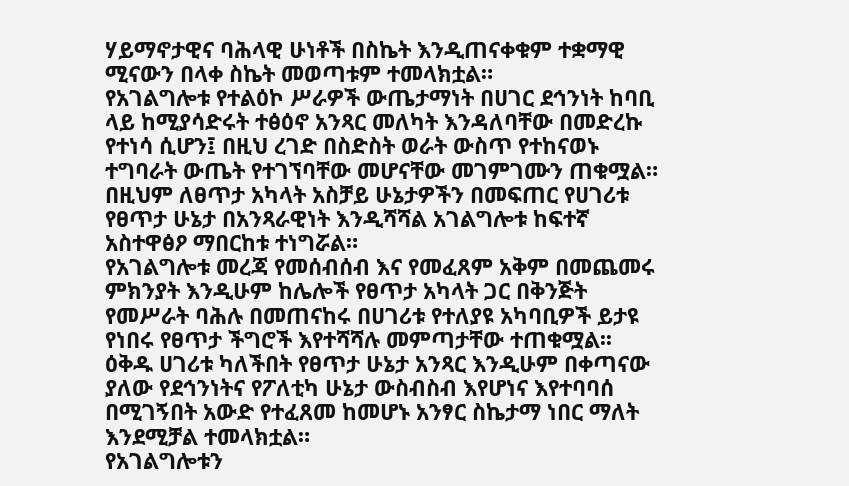ሃይማኖታዊና ባሕላዊ ሁነቶች በስኬት እንዲጠናቀቁም ተቋማዊ ሚናውን በላቀ ስኬት መወጣቱም ተመላክቷል።
የአገልግሎቱ የተልዕኮ ሥራዎች ውጤታማነት በሀገር ደኅንነት ከባቢ ላይ ከሚያሳድሩት ተፅዕኖ አንጻር መለካት እንዳለባቸው በመድረኩ የተነሳ ሲሆን፤ በዚህ ረገድ በስድስት ወራት ውስጥ የተከናወኑ ተግባራት ውጤት የተገኘባቸው መሆናቸው መገምገሙን ጠቁሟል።
በዚህም ለፀጥታ አካላት አስቻይ ሁኔታዎችን በመፍጠር የሀገሪቱ የፀጥታ ሁኔታ በአንጻራዊነት እንዲሻሻል አገልግሎቱ ከፍተኛ አስተዋፅዖ ማበርከቱ ተነግሯል።
የአገልግሎቱ መረጃ የመሰብሰብ እና የመፈጸም አቅም በመጨመሩ ምክንያት እንዲሁም ከሌሎች የፀጥታ አካላት ጋር በቅንጅት የመሥራት ባሕሉ በመጠናከሩ በሀገሪቱ የተለያዩ አካባቢዎች ይታዩ የነበሩ የፀጥታ ችግሮች እየተሻሻሉ መምጣታቸው ተጠቁሟል፡፡
ዕቅዱ ሀገሪቱ ካለችበት የፀጥታ ሁኔታ አንጻር እንዲሁም በቀጣናው ያለው የደኅንነትና የፖለቲካ ሁኔታ ውስብስብ እየሆነና እየተባባሰ በሚገኝበት አውድ የተፈጸመ ከመሆኑ አንፃር ስኬታማ ነበር ማለት እንደሚቻል ተመላክቷል።
የአገልግሎቱን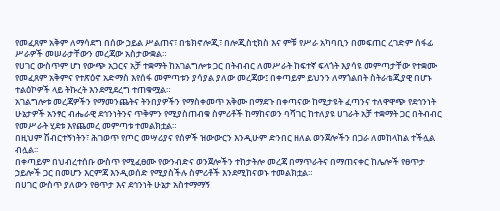የመፈጸም አቅም ለማሳደግ በሰው ኃይል ሥልጠና፣ በቴክኖሎጂ፣ በሎጂስቲክስ እና ምቹ የሥራ አካባቢን በመፍጠር ረገድም ሰፋፊ ሥራዎች መሠራታቸውን መረጃው አስታውቋል።
የሀገር ውስጥም ሆነ የውጭ አጋርና አቻ ተቋማት ከአገልግሎቱ ጋር በትብብር ለመሥራት ከፍተኛ ፍላጎት እያሳዩ መምጣታቸው የተቋሙ የመፈጸም አቅምና የተጽዕኖ አድማስ እየሰፋ መምጣቱን ያሳያል ያለው መረጃው፤ በቀጣይም ይህንን ለማጎልበት ስትራቴጂያዊ በሆኑ ተልዕኮዎች ላይ ትኩረት እንደሚደረግ ተጠቁሟል።
አገልግሎቱ መረጃዎችን የማመንጨትና ትንበያዎችን የማስቀመጥ አቅሙ በማደጉ በቀጣናው ከሚታዩት ፈጣንና ተለዋዋጭ የደኅንነት ሁኔታዎች አንፃር ብሔራዊ ደኅንነትንና ጥቅምን የሚያስጠብቁ ስምሪቶች ከማከናወን ባሻገር ከተለያዩ ሀገራት አቻ ተቋማት ጋር በትብብር የመሥራት ሂደቱ እየጨመረ መምጣቱ ተመልክቷል።
በዚህም ሽብርተኝነትን፣ ሕገወጥ የጦር መሣሪያና የሰዎች ዝውውርን እንዲሁም ድንበር ዘለል ወንጀሎችን በጋራ ለመከላከል ተችሏል ብሏል፡፡
በቀጣይም በህብረተሰቡ ውስጥ የሚፈፀሙ የውንብድና ወንጀሎችን ተከታትሎ መረጃ በማጥራትና በማጠናቀር ከሌሎች የፀጥታ ኃይሎች ጋር በመሆን እርምጃ እንዲወሰድ የሚያስችሉ ስምሪቶች እንደሚከናወኑ ተመልክቷል።
በሀገር ውስጥ ያለውን የፀጥታ እና ደኅንነት ሁኔታ አስተማማኝ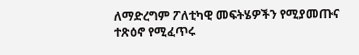ለማድረግም ፖለቲካዊ መፍትሄዎችን የሚያመጡና ተጽዕኖ የሚፈጥሩ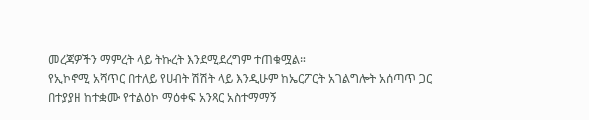መረጃዎችን ማምረት ላይ ትኩረት እንደሚደረግም ተጠቁሟል።
የኢኮኖሚ አሻጥር በተለይ የሀብት ሽሽት ላይ እንዲሁም ከኤርፖርት አገልግሎት አሰጣጥ ጋር በተያያዘ ከተቋሙ የተልዕኮ ማዕቀፍ አንጻር አስተማማኝ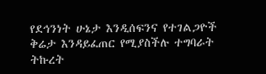የደኅንነት ሁኔታ እንዲሰፍንና የተገልጋዮች ቅሬታ እንዳይፈጠር የሚያስችሉ ተግባራት ትኩረት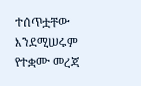ተሰጥቷቸው እንደሚሠሩም የተቋሙ መረጃ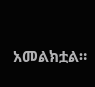አመልክቷል።